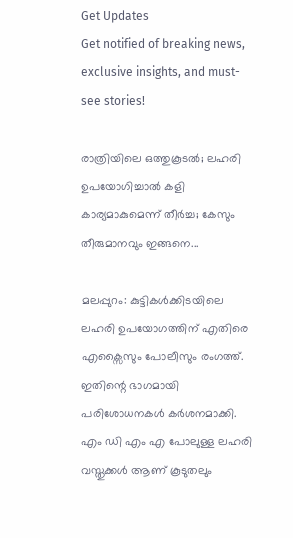Get Updates
Get notified of breaking news, exclusive insights, and must-see stories!

രാത്രിയിലെ ഒത്തുകൂടൽ; ലഹരി ഉപയോഗിച്ചാൽ കളി കാര്യമാകുമെന്ന് തീർച്ച; കേസും തീരുമാനവും ഇങ്ങനെ...

മലപ്പുറം: കുട്ടികൾക്കിടയിലെ ലഹരി ഉപയോഗത്തിന് എതിരെ എക്സൈസും പോലീസും രംഗത്ത്. ഇതിന്റെ ഭാഗമായി പരിശോധനകൾ കർശനമാക്കി. എം ഡി എം എ പോലുള്ള ലഹരി വസ്തുക്കൾ ആണ് കൂടുതലും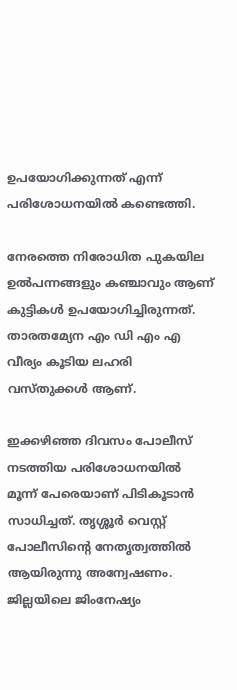ഉപയോഗിക്കുന്നത് എന്ന് പരിശോധനയിൽ കണ്ടെത്തി.

നേരത്തെ നിരോധിത പുകയില ഉൽപന്നങ്ങളും കഞ്ചാവും ആണ് കുട്ടികൾ ഉപയോഗിച്ചിരുന്നത്. താരതമ്യേന എം ഡി എം എ വീര്യം കൂടിയ ലഹരി വസ്തുക്കൾ ആണ്.

ഇക്കഴിഞ്ഞ ദിവസം പോലീസ് നടത്തിയ പരിശോധനയിൽ മൂന്ന് പേരെയാണ് പിടികൂടാൻ സാധിച്ചത്. തൃശ്ശൂർ വെസ്റ്റ് പോലീസിന്റെ നേതൃത്വത്തിൽ ആയിരുന്നു അന്വേഷണം. ജില്ലയിലെ ജിംനേഷ്യം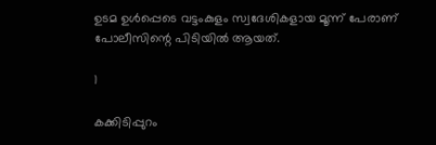ഉടമ ഉൾപ്പെടെ വട്ടംകുളം സ്വദേശികളായ മൂന്ന് പേരാണ് പോലീസിന്റെ പിടിയിൽ ആയത്.

1

കക്കിടിപ്പുറം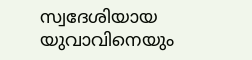സ്വദേശിയായ യുവാവിനെയും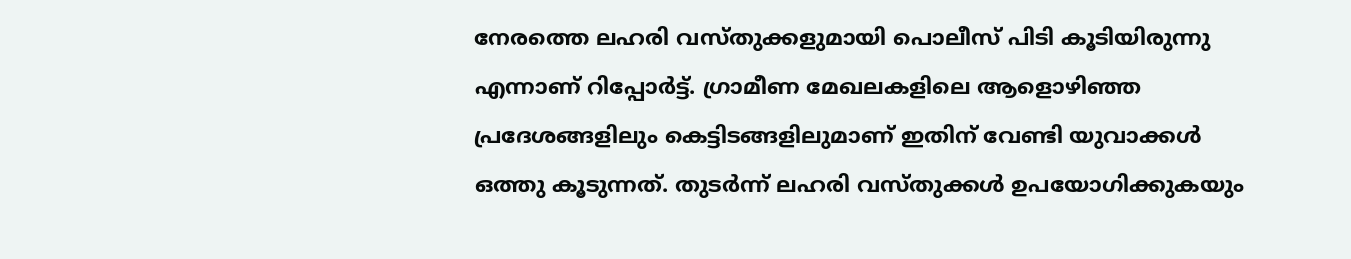നേരത്തെ ലഹരി വസ്തുക്കളുമായി പൊലീസ് പിടി കൂടിയിരുന്നു എന്നാണ് റിപ്പോർട്ട്. ഗ്രാമീണ മേഖലകളിലെ ആളൊഴിഞ്ഞ പ്രദേശങ്ങളിലും കെട്ടിടങ്ങളിലുമാണ് ഇതിന് വേണ്ടി യുവാക്കൾ ഒത്തു കൂടുന്നത്. തുടർന്ന് ലഹരി വസ്തുക്കൾ ഉപയോഗിക്കുകയും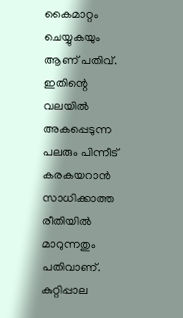കൈമാറ്റം ചെയ്യുകയും ആണ് പതിവ്. ഇതിന്റെ വലയിൽ അകപ്പെടുന്ന പലരും പിന്നീട് കരകയറാൻ സാധിക്കാത്ത രീതിയിൽ മാറുന്നതും പതിവാണ്. കുറ്റിപ്പാല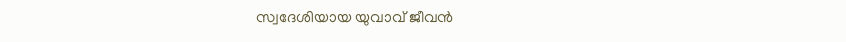സ്വദേശിയായ യുവാവ് ജീവൻ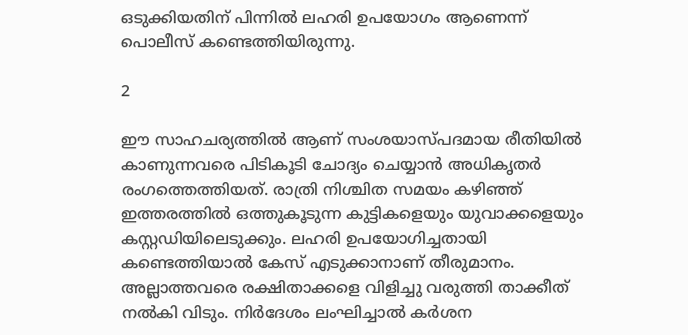ഒടുക്കിയതിന് പിന്നിൽ ലഹരി ഉപയോഗം ആണെന്ന് പൊലീസ് കണ്ടെത്തിയിരുന്നു.

2

ഈ സാഹചര്യത്തിൽ ആണ് സംശയാസ്പദമായ രീതിയിൽ കാണുന്നവരെ പിടികൂടി ചോദ്യം ചെയ്യാൻ അധികൃതർ രംഗത്തെത്തിയത്. രാത്രി നിശ്ചിത സമയം കഴിഞ്ഞ് ഇത്തരത്തിൽ ഒത്തുകൂടുന്ന കുട്ടികളെയും യുവാക്കളെയും കസ്റ്റഡിയിലെടുക്കും. ലഹരി ഉപയോഗിച്ചതായി കണ്ടെത്തിയാൽ കേസ് എടുക്കാനാണ് തീരുമാനം. അല്ലാത്തവരെ രക്ഷിതാക്കളെ വിളിച്ചു വരുത്തി താക്കീത് നൽകി വിടും. നിർദേശം ലംഘിച്ചാൽ കർശന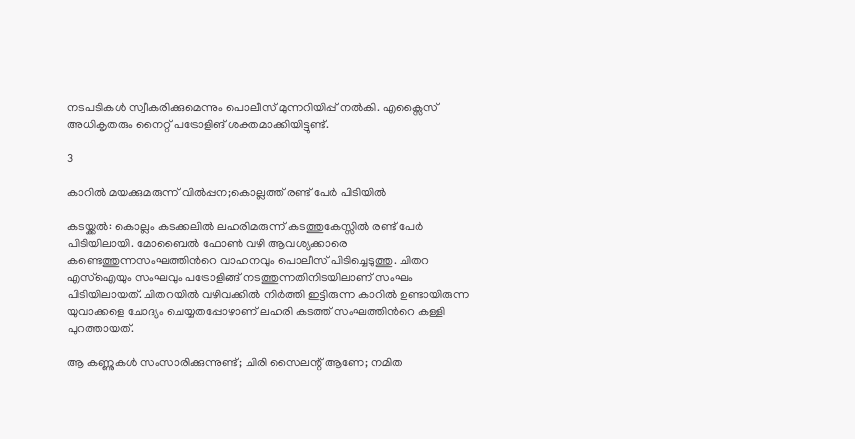നടപടികൾ സ്വീകരിക്കുമെന്നും പൊലീസ് മുന്നറിയിപ്പ് നൽകി. എക്സൈസ് അധികൃതരും നൈറ്റ് പട്രോളിങ് ശക്തമാക്കിയിട്ടുണ്ട്.

3

കാറില്‍ മയക്കുമരുന്ന് വില്‍പ്പന;കൊല്ലത്ത് രണ്ട് പേര്‍ പിടിയില്‍

കടയ്ക്കല്‍: കൊല്ലം കടക്കലില്‍ ലഹരിമരുന്ന് കടത്തുകേസ്സില്‍ രണ്ട് പേര്‍ പിടിയിലായി. മോബൈല്‍ ഫോൺ വഴി ആവശ്യക്കാരെ കണ്ടെത്തുന്നസംഘത്തിന്‍റെ വാഹനവും പൊലീസ് പിടിച്ചെടുത്തു. ചിതറ എസ്ഐയും സംഘവും പട്രോളിങ്ങ് നടത്തുന്നതിനിടയിലാണ് സംഘം പിടിയിലായത്. ചിതറയില്‍ വഴിവക്കില്‍ നിര്‍ത്തി ഇട്ടിരുന്ന കാറില്‍ ഉണ്ടായിരുന്ന യുവാക്കളെ ചോദ്യം ചെയ്യതപ്പോഴാണ് ലഹരി കടത്ത് സംഘത്തിന്‍റെ കള്ളി പുറത്തായത്.

ആ കണ്ണുകൾ സംസാരിക്കുന്നുണ്ട്; ചിരി സൈലന്റ് ആണേ; നമിത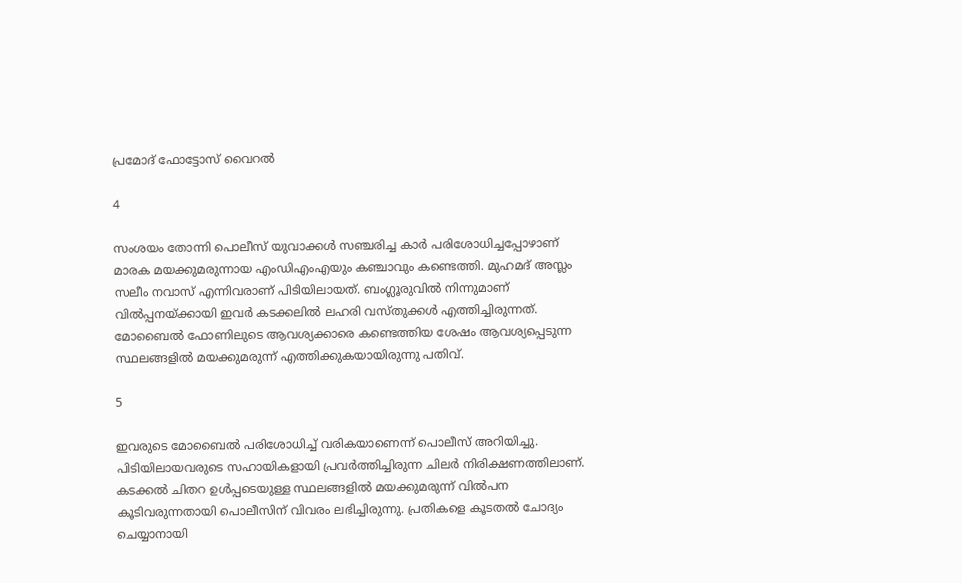പ്രമോദ് ഫോട്ടോസ് വൈറൽ

4

സംശയം തോന്നി പൊലീസ് യുവാക്കള്‍ സഞ്ചരിച്ച കാര്‍ പരിശോധിച്ചപ്പോഴാണ് മാരക മയക്കുമരുന്നായ എംഡിഎംഎയും കഞ്ചാവും കണ്ടെത്തി. മുഹമദ് അസ്ലം സലീം നവാസ് എന്നിവരാണ് പിടിയിലായത്. ബംഗ്ലൂരുവില്‍ നിന്നുമാണ് വില്‍പ്പനയ്ക്കായി ഇവര്‍ കടക്കലില്‍ ലഹരി വസ്തുക്കള്‍ എത്തിച്ചിരുന്നത്. മോബൈല്‍ ഫോണിലുടെ ആവശ്യക്കാരെ കണ്ടെത്തിയ ശേഷം ആവശ്യപ്പെടുന്ന സ്ഥലങ്ങളില്‍ മയക്കുമരുന്ന് എത്തിക്കുകയായിരുന്നു പതിവ്.

5

ഇവരുടെ മോബൈല്‍ പരിശോധിച്ച് വരികയാണെന്ന് പൊലീസ് അറിയിച്ചു. പിടിയിലായവരുടെ സഹായികളായി പ്രവര്‍ത്തിച്ചിരുന്ന ചിലര്‍ നിരിക്ഷണത്തിലാണ്. കടക്കല്‍ ചിതറ ഉള്‍പ്പടെയുള്ള സ്ഥലങ്ങളില്‍ മയക്കുമരുന്ന് വില്‍പന കൂടിവരുന്നതായി പൊലീസിന് വിവരം ലഭിച്ചിരുന്നു. പ്രതികളെ കൂടതല്‍ ചോദ്യം ചെയ്യാനായി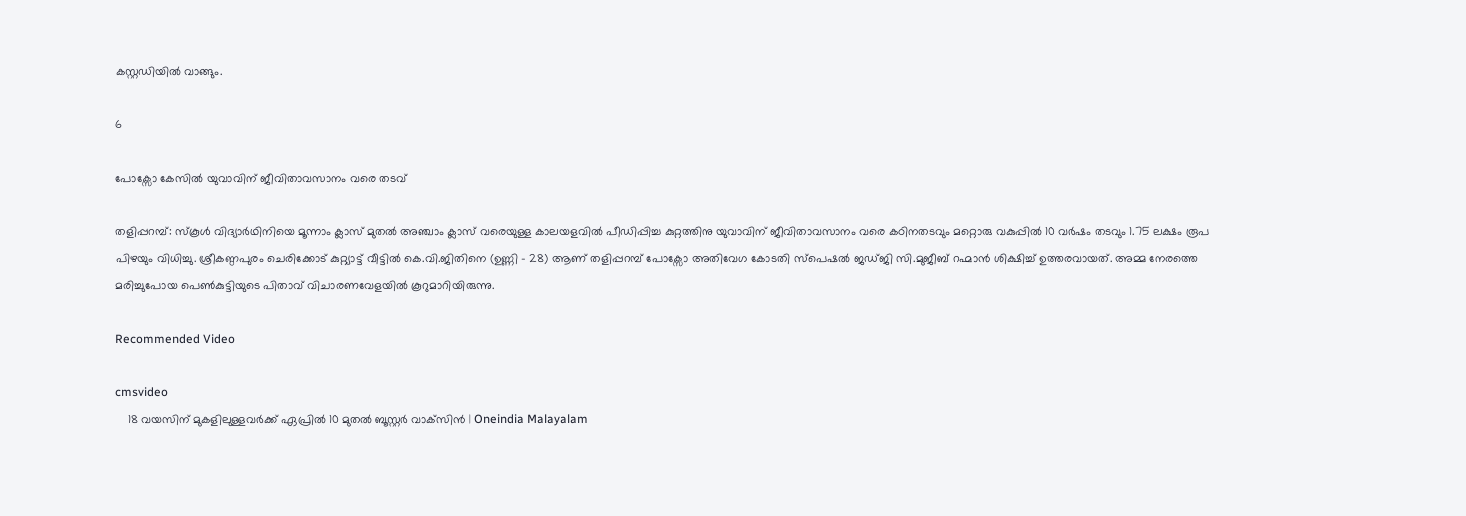കസ്റ്റഡിയില്‍ വാങ്ങും.

6

പോക്സോ കേസിൽ യുവാവിന് ജീവിതാവസാനം വരെ തടവ്

തളിപ്പറമ്പ്: സ്കൂൾ വിദ്യാർഥിനിയെ മൂന്നാം ക്ലാസ് മുതൽ അഞ്ചാം ക്ലാസ് വരെയുള്ള കാലയളവിൽ പീഡിപ്പിച്ച കുറ്റത്തിനു യുവാവിന് ജീവിതാവസാനം വരെ കഠിനതടവും മറ്റൊരു വകുപ്പിൽ 10 വർഷം തടവും 1.75 ലക്ഷം രൂപ പിഴയും വിധിച്ചു. ശ്രീകണ്ഠപുരം ചെരിക്കോട് കുറ്റ്യാട്ട് വീട്ടിൽ കെ.വി.ജിതിനെ (ഉണ്ണി - 28) ആണ് തളിപ്പറമ്പ് പോക്സോ അതിവേഗ കോടതി സ്പെഷൽ ജഡ്‍ജി സി.മുജീബ് റഹ്മാൻ ശിക്ഷിച്ച് ഉത്തരവായത്. അമ്മ നേരത്തെ മരിച്ചുപോയ പെൺകുട്ടിയുടെ പിതാവ് വിചാരണവേളയിൽ കൂറുമാറിയിരുന്നു.

Recommended Video

cmsvideo
    18 വയസിന് മുകളിലുള്ളവർക്ക് ഏപ്രിൽ 10 മുതൽ ബൂസ്റ്റർ വാക്‌സിൻ | Oneindia Malayalam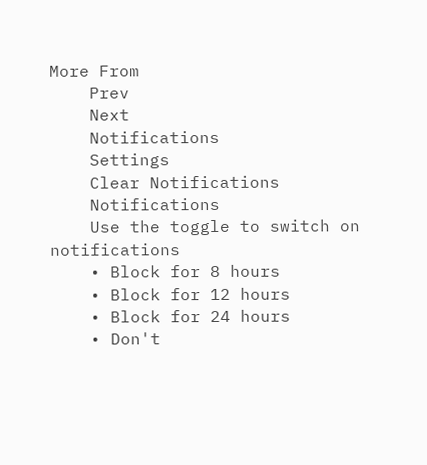More From
    Prev
    Next
    Notifications
    Settings
    Clear Notifications
    Notifications
    Use the toggle to switch on notifications
    • Block for 8 hours
    • Block for 12 hours
    • Block for 24 hours
    • Don't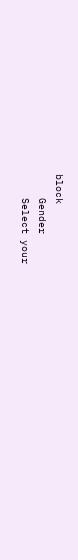block
    Gender
    Select your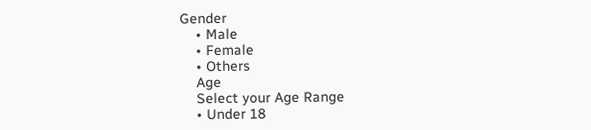Gender
    • Male
    • Female
    • Others
    Age
    Select your Age Range
    • Under 18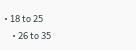• 18 to 25
    • 26 to 35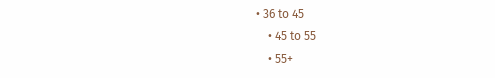• 36 to 45
    • 45 to 55
    • 55+